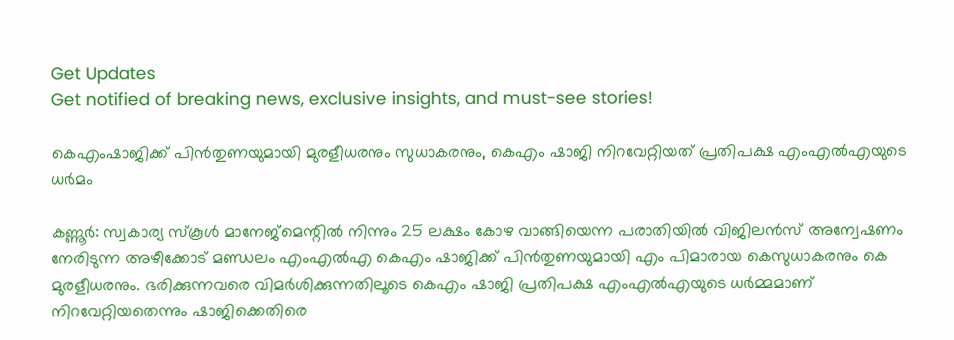Get Updates
Get notified of breaking news, exclusive insights, and must-see stories!

കെഎംഷാജിക്ക് പിൻതുണയുമായി മുരളീധരനും സുധാകരനും, കെഎം ഷാജി നിറവേറ്റിയത് പ്രതിപക്ഷ എംഎൽഎയുടെ ധർമം

കണ്ണൂർ: സ്വകാര്യ സ്കൂൾ മാനേജ്മെന്റിൽ നിന്നും 25 ലക്ഷം കോഴ വാങ്ങിയെന്ന പരാതിയിൽ വിജിലൻസ് അന്വേഷണം നേരിടുന്ന അഴീക്കോട് മണ്ഡലം എംഎൽഎ കെഎം ഷാജിക്ക് പിൻതുണയുമായി എം പിമാരായ കെസുധാകരനും കെ മുരളീധരനും. ഭരിക്കുന്നവരെ വിമർശിക്കുന്നതിലൂടെ കെഎം ഷാജി പ്രതിപക്ഷ എംഎൽഎയുടെ ധര്‍മ്മമാണ് നിറവേറ്റിയതെന്നും ഷാജിക്കെതിരെ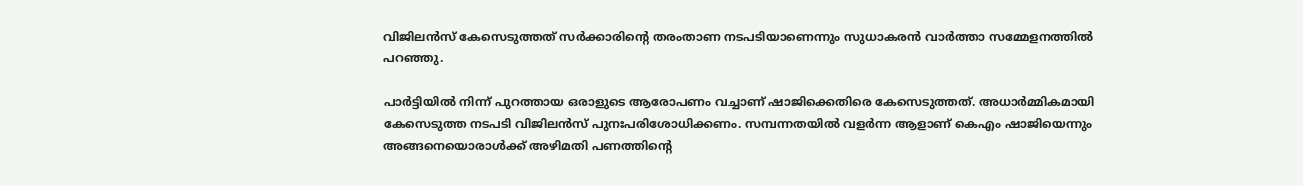വിജിലൻസ് കേസെടുത്തത് സര്‍ക്കാരിന്റെ തരംതാണ നടപടിയാണെന്നും സുധാകരന്‍ വാർത്താ സമ്മേളനത്തിൽ പറഞ്ഞു.

പാര്‍ട്ടിയില്‍ നിന്ന് പുറത്തായ ഒരാളുടെ ആരോപണം വച്ചാണ് ഷാജിക്കെതിരെ കേസെടുത്തത്. അധാര്‍മ്മികമായി കേസെടുത്ത നടപടി വിജിലന്‍സ് പുനഃപരിശോധിക്കണം. സമ്പന്നതയില്‍ വളര്‍ന്ന ആളാണ് കെഎം ഷാജിയെന്നും അങ്ങനെയൊരാള്‍ക്ക് അഴിമതി പണത്തിന്റെ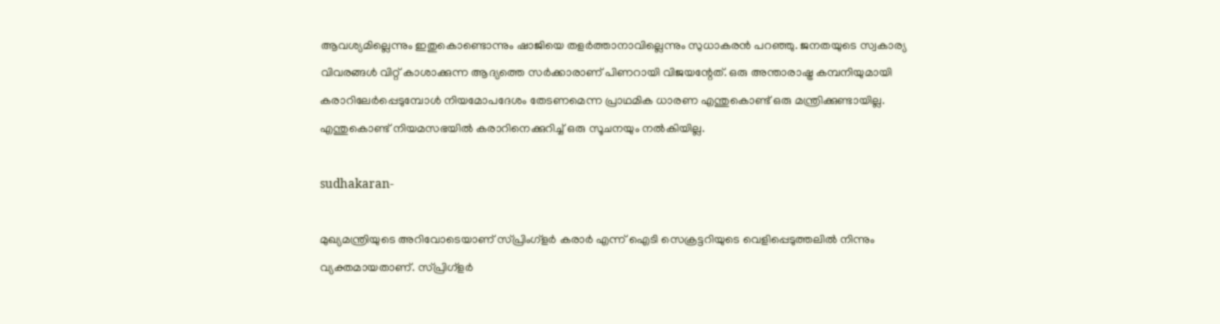ആവശ്യമില്ലെന്നും ഇതുകൊണ്ടൊന്നും ഷാജിയെ തളര്‍ത്താനാവില്ലെന്നും സുധാകരന്‍ പറഞ്ഞു. ജനതയുടെ സ്വകാര്യ വിവരങ്ങള്‍ വിറ്റ് കാശാക്കുന്ന ആദ്യത്തെ സര്‍ക്കാരാണ് പിണറായി വിജയന്റേത്. ഒരു അന്താരാഷ്ട്ര കമ്പനിയുമായി കരാറിലേര്‍പ്പെടുമ്പോള്‍ നിയമോപദേശം തേടണമെന്ന പ്രാഥമിക ധാരണ എന്തുകൊണ്ട് ഒരു മന്ത്രിക്കുണ്ടായില്ല. എന്തുകൊണ്ട് നിയമസഭയില്‍ കരാറിനെക്കുറിച്ച് ഒരു സൂചനയും നല്‍കിയില്ല.

sudhakaran-

മുഖ്യമന്ത്രിയുടെ അറിവോടെയാണ് സ്പ്രിംഗ്‌ളര്‍ കരാര്‍ എന്ന് ഐടി സെക്രട്ടറിയുടെ വെളിപ്പെടുത്തലില്‍ നിന്നും വ്യക്തമായതാണ്. സ്പ്രിഗ്‌ളര്‍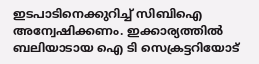ഇടപാടിനെക്കുറിച്ച് സിബിഐ അന്വേഷിക്കണം. ഇക്കാര്യത്തില്‍ ബലിയാടായ ഐ ടി സെക്രട്ടറിയോട്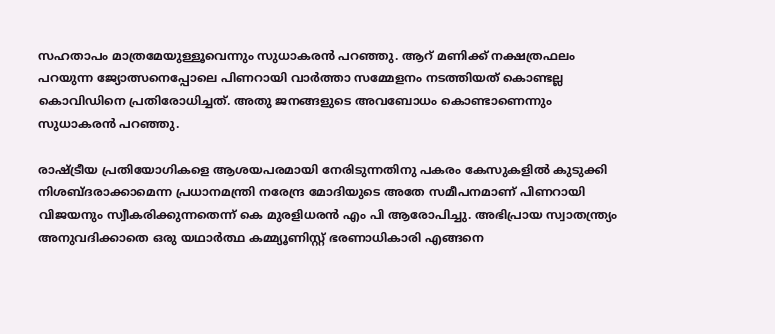സഹതാപം മാത്രമേയുള്ളൂവെന്നും സുധാകരന്‍ പറഞ്ഞു. ആറ് മണിക്ക് നക്ഷത്രഫലം പറയുന്ന ജ്യോത്സനെപ്പോലെ പിണറായി വാർത്താ സമ്മേളനം നടത്തിയത് കൊണ്ടല്ല കൊവിഡിനെ പ്രതിരോധിച്ചത്. അതു ജനങ്ങളുടെ അവബോധം കൊണ്ടാണെന്നും സുധാകരൻ പറഞ്ഞു.

രാഷ്ട്രീയ പ്രതിയോഗികളെ ആശയപരമായി നേരിടുന്നതിനു പകരം കേസുകളില്‍ കുടുക്കി നിശബ്ദരാക്കാമെന്ന പ്രധാനമന്ത്രി നരേന്ദ്ര മോദിയുടെ അതേ സമീപനമാണ് പിണറായി വിജയനും സ്വീകരിക്കുന്നതെന്ന് കെ മുരളിധരൻ എം പി ആരോപിച്ചു. അഭിപ്രായ സ്വാതന്ത്ര്യം അനുവദിക്കാതെ ഒരു യഥാര്‍ത്ഥ കമ്മ്യൂണിസ്റ്റ് ഭരണാധികാരി എങ്ങനെ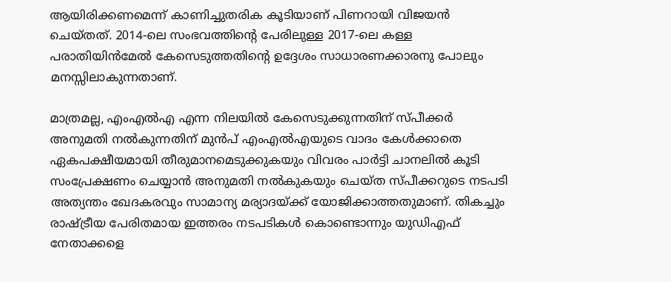ആയിരിക്കണമെന്ന് കാണിച്ചുതരിക കൂടിയാണ് പിണറായി വിജയന്‍ ചെയ്തത്. 2014-ലെ സംഭവത്തിന്റെ പേരിലുള്ള 2017-ലെ കള്ള പരാതിയിന്‍മേല്‍ കേസെടുത്തതിന്റെ ഉദ്ദേശം സാധാരണക്കാരനു പോലും മനസ്സിലാകുന്നതാണ്.

മാത്രമല്ല, എംഎല്‍എ എന്ന നിലയില്‍ കേസെടുക്കുന്നതിന് സ്പീക്കര്‍ അനുമതി നല്‍കുന്നതിന് മുന്‍പ് എംഎല്‍എയുടെ വാദം കേള്‍ക്കാതെ ഏകപക്ഷീയമായി തീരുമാനമെടുക്കുകയും വിവരം പാര്‍ട്ടി ചാനലില്‍ കൂടി സംപ്രേക്ഷണം ചെയ്യാന്‍ അനുമതി നല്‍കുകയും ചെയ്ത സ്പീക്കറുടെ നടപടി അത്യന്തം ഖേദകരവും സാമാന്യ മര്യാദയ്ക്ക് യോജിക്കാത്തതുമാണ്. തികച്ചും രാഷ്ട്രീയ പേരിതമായ ഇത്തരം നടപടികള്‍ കൊണ്ടൊന്നും യുഡിഎഫ് നേതാക്കളെ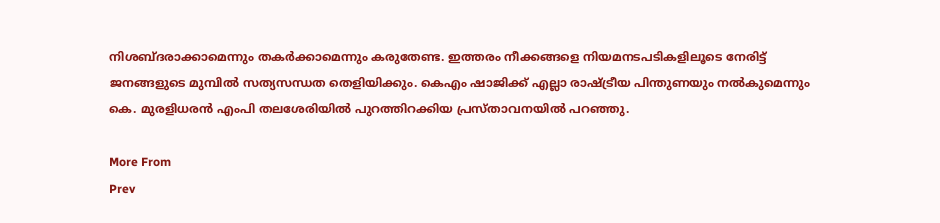നിശബ്ദരാക്കാമെന്നും തകര്‍ക്കാമെന്നും കരുതേണ്ട. ഇത്തരം നീക്കങ്ങളെ നിയമനടപടികളിലൂടെ നേരിട്ട് ജനങ്ങളുടെ മുമ്പില്‍ സത്യസന്ധത തെളിയിക്കും. കെഎം ഷാജിക്ക് എല്ലാ രാഷ്ട്രീയ പിന്തുണയും നല്‍കുമെന്നും കെ. മുരളിധരന്‍ എംപി തലശേരിയിൽ പുറത്തിറക്കിയ പ്രസ്താവനയിൽ പറഞ്ഞു.

More From
Prev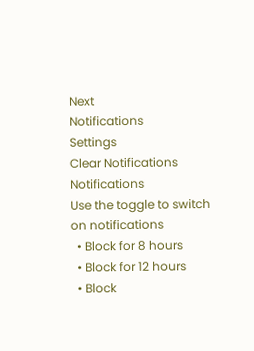Next
Notifications
Settings
Clear Notifications
Notifications
Use the toggle to switch on notifications
  • Block for 8 hours
  • Block for 12 hours
  • Block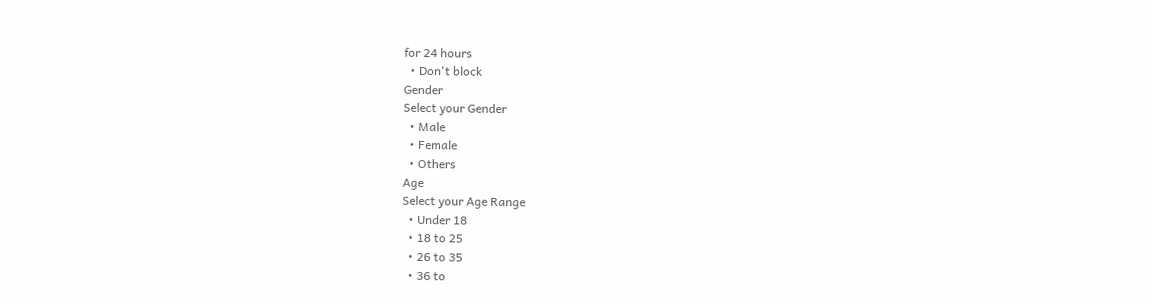for 24 hours
  • Don't block
Gender
Select your Gender
  • Male
  • Female
  • Others
Age
Select your Age Range
  • Under 18
  • 18 to 25
  • 26 to 35
  • 36 to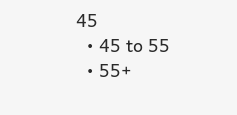45
  • 45 to 55
  • 55+